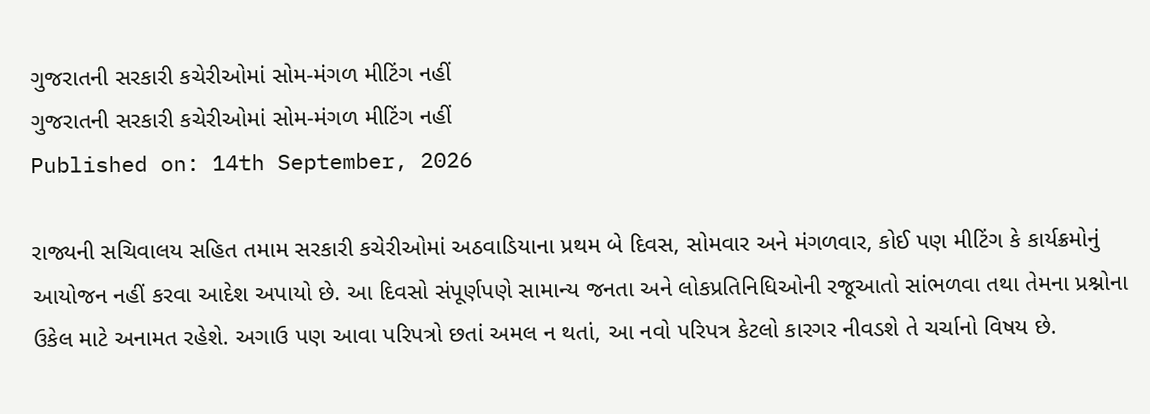ગુજરાતની સરકારી કચેરીઓમાં સોમ-મંગળ મીટિંગ નહીં
ગુજરાતની સરકારી કચેરીઓમાં સોમ-મંગળ મીટિંગ નહીં
Published on: 14th September, 2026

રાજ્યની સચિવાલય સહિત તમામ સરકારી કચેરીઓમાં અઠવાડિયાના પ્રથમ બે દિવસ, સોમવાર અને મંગળવાર, કોઈ પણ મીટિંગ કે કાર્યક્રમોનું આયોજન નહીં કરવા આદેશ અપાયો છે. આ દિવસો સંપૂર્ણપણે સામાન્ય જનતા અને લોકપ્રતિનિધિઓની રજૂઆતો સાંભળવા તથા તેમના પ્રશ્નોના ઉકેલ માટે અનામત રહેશે. અગાઉ પણ આવા પરિપત્રો છતાં અમલ ન થતાં, આ નવો પરિપત્ર કેટલો કારગર નીવડશે તે ચર્ચાનો વિષય છે.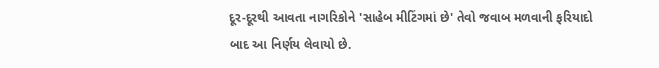દૂર-દૂરથી આવતા નાગરિકોને 'સાહેબ મીટિંગમાં છે' તેવો જવાબ મળવાની ફરિયાદો બાદ આ નિર્ણય લેવાયો છે.